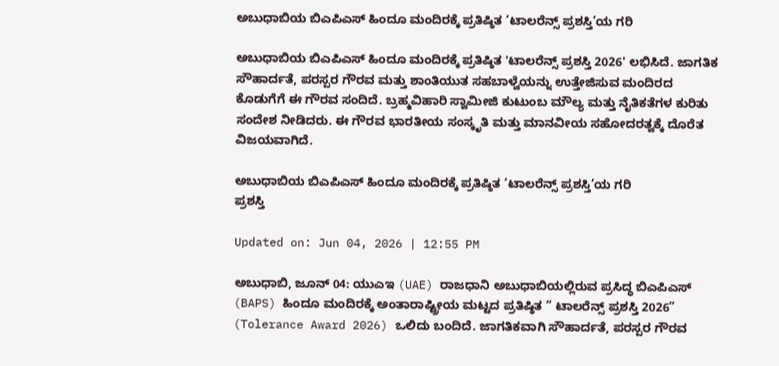ಅಬುಧಾಬಿಯ ಬಿಎಪಿಎಸ್ ಹಿಂದೂ ಮಂದಿರಕ್ಕೆ ಪ್ರತಿಷ್ಠಿತ ‘ಟಾಲರೆನ್ಸ್ ಪ್ರಶಸ್ತಿ’ಯ ಗರಿ

ಅಬುಧಾಬಿಯ ಬಿಎಪಿಎಸ್ ಹಿಂದೂ ಮಂದಿರಕ್ಕೆ ಪ್ರತಿಷ್ಠಿತ 'ಟಾಲರೆನ್ಸ್ ಪ್ರಶಸ್ತಿ 2026' ಲಭಿಸಿದೆ. ಜಾಗತಿಕ ಸೌಹಾರ್ದತೆ, ಪರಸ್ಪರ ಗೌರವ ಮತ್ತು ಶಾಂತಿಯುತ ಸಹಬಾಳ್ವೆಯನ್ನು ಉತ್ತೇಜಿಸುವ ಮಂದಿರದ ಕೊಡುಗೆಗೆ ಈ ಗೌರವ ಸಂದಿದೆ. ಬ್ರಹ್ಮವಿಹಾರಿ ಸ್ವಾಮೀಜಿ ಕುಟುಂಬ ಮೌಲ್ಯ ಮತ್ತು ನೈತಿಕತೆಗಳ ಕುರಿತು ಸಂದೇಶ ನೀಡಿದರು. ಈ ಗೌರವ ಭಾರತೀಯ ಸಂಸ್ಕೃತಿ ಮತ್ತು ಮಾನವೀಯ ಸಹೋದರತ್ವಕ್ಕೆ ದೊರೆತ ವಿಜಯವಾಗಿದೆ.

ಅಬುಧಾಬಿಯ ಬಿಎಪಿಎಸ್ ಹಿಂದೂ ಮಂದಿರಕ್ಕೆ ಪ್ರತಿಷ್ಠಿತ ‘ಟಾಲರೆನ್ಸ್ ಪ್ರಶಸ್ತಿ’ಯ ಗರಿ
ಪ್ರಶಸ್ತಿ

Updated on: Jun 04, 2026 | 12:55 PM

ಅಬುಧಾಬಿ, ಜೂನ್ 04: ಯುಎಇ (UAE) ರಾಜಧಾನಿ ಅಬುಧಾಬಿಯಲ್ಲಿರುವ ಪ್ರಸಿದ್ಧ ಬಿಎಪಿಎಸ್ (BAPS) ಹಿಂದೂ ಮಂದಿರಕ್ಕೆ ಅಂತಾರಾಷ್ಟ್ರೀಯ ಮಟ್ಟದ ಪ್ರತಿಷ್ಠಿತ “ ಟಾಲರೆನ್ಸ್ ಪ್ರಶಸ್ತಿ 2026” (Tolerance Award 2026) ಒಲಿದು ಬಂದಿದೆ. ಜಾಗತಿಕವಾಗಿ ಸೌಹಾರ್ದತೆ, ಪರಸ್ಪರ ಗೌರವ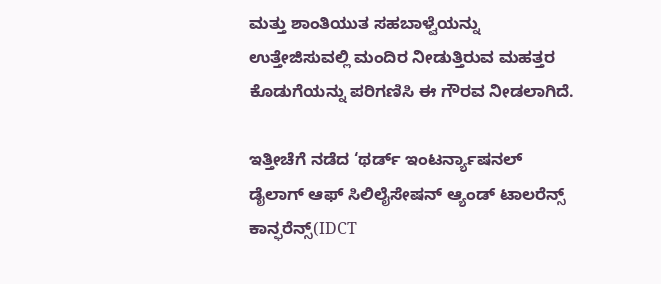ಮತ್ತು ಶಾಂತಿಯುತ ಸಹಬಾಳ್ವೆಯನ್ನು ಉತ್ತೇಜಿಸುವಲ್ಲಿ ಮಂದಿರ ನೀಡುತ್ತಿರುವ ಮಹತ್ತರ ಕೊಡುಗೆಯನ್ನು ಪರಿಗಣಿಸಿ ಈ ಗೌರವ ನೀಡಲಾಗಿದೆ.

ಇತ್ತೀಚೆಗೆ ನಡೆದ ‘ಥರ್ಡ್ ಇಂಟರ್ನ್ಯಾಷನಲ್ ಡೈಲಾಗ್ ಆಫ್ ಸಿಲಿಲೈಸೇಷನ್ ಆ್ಯಂಡ್ ಟಾಲರೆನ್ಸ್ ಕಾನ್ಫರೆನ್ಸ್(IDCT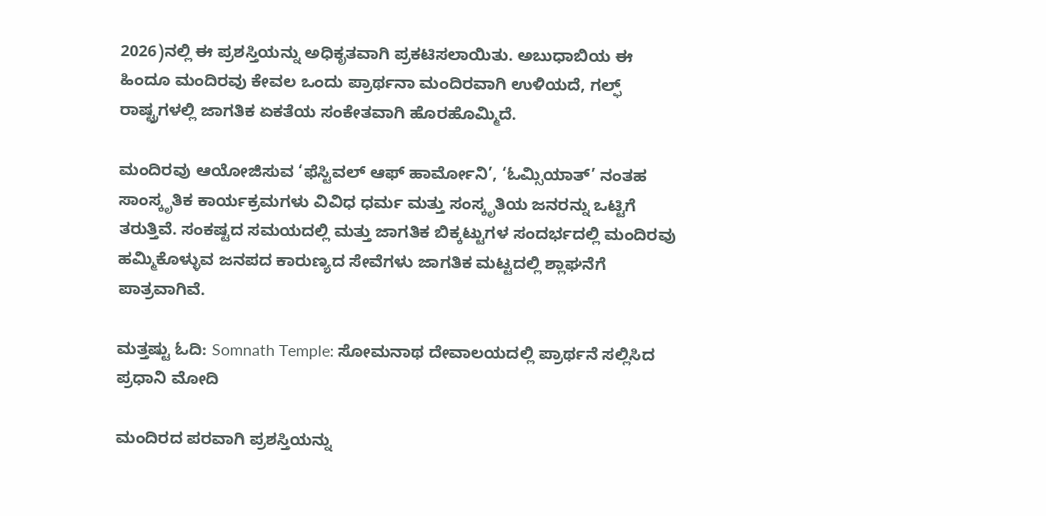2026)ನಲ್ಲಿ ಈ ಪ್ರಶಸ್ತಿಯನ್ನು ಅಧಿಕೃತವಾಗಿ ಪ್ರಕಟಿಸಲಾಯಿತು. ಅಬುಧಾಬಿಯ ಈ ಹಿಂದೂ ಮಂದಿರವು ಕೇವಲ ಒಂದು ಪ್ರಾರ್ಥನಾ ಮಂದಿರವಾಗಿ ಉಳಿಯದೆ, ಗಲ್ಫ್ ರಾಷ್ಟ್ರಗಳಲ್ಲಿ ಜಾಗತಿಕ ಏಕತೆಯ ಸಂಕೇತವಾಗಿ ಹೊರಹೊಮ್ಮಿದೆ.

ಮಂದಿರವು ಆಯೋಜಿಸುವ ‘ಫೆಸ್ಟಿವಲ್ ಆಫ್ ಹಾರ್ಮೋನಿ’, ‘ಓಮ್ಸಿಯಾತ್’ ನಂತಹ ಸಾಂಸ್ಕೃತಿಕ ಕಾರ್ಯಕ್ರಮಗಳು ವಿವಿಧ ಧರ್ಮ ಮತ್ತು ಸಂಸ್ಕೃತಿಯ ಜನರನ್ನು ಒಟ್ಟಿಗೆ ತರುತ್ತಿವೆ. ಸಂಕಷ್ಟದ ಸಮಯದಲ್ಲಿ ಮತ್ತು ಜಾಗತಿಕ ಬಿಕ್ಕಟ್ಟುಗಳ ಸಂದರ್ಭದಲ್ಲಿ ಮಂದಿರವು ಹಮ್ಮಿಕೊಳ್ಳುವ ಜನಪದ ಕಾರುಣ್ಯದ ಸೇವೆಗಳು ಜಾಗತಿಕ ಮಟ್ಟದಲ್ಲಿ ಶ್ಲಾಘನೆಗೆ ಪಾತ್ರವಾಗಿವೆ.

ಮತ್ತಷ್ಟು ಓದಿ: Somnath Temple: ಸೋಮನಾಥ ದೇವಾಲಯದಲ್ಲಿ ಪ್ರಾರ್ಥನೆ ಸಲ್ಲಿಸಿದ ಪ್ರಧಾನಿ ಮೋದಿ

ಮಂದಿರದ ಪರವಾಗಿ ಪ್ರಶಸ್ತಿಯನ್ನು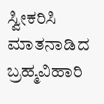ಸ್ವೀಕರಿಸಿ ಮಾತನಾಡಿದ ಬ್ರಹ್ಮವಿಹಾರಿ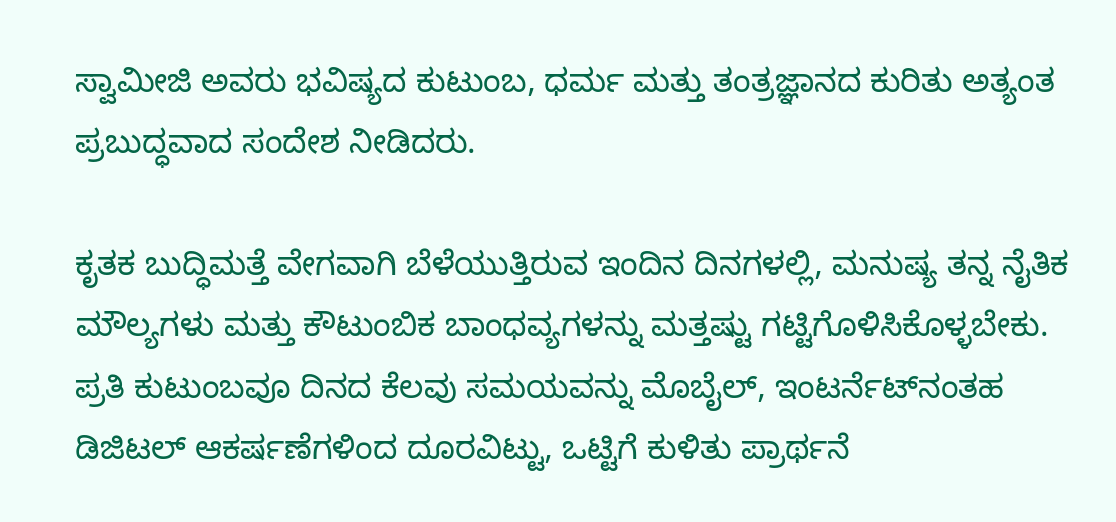ಸ್ವಾಮೀಜಿ ಅವರು ಭವಿಷ್ಯದ ಕುಟುಂಬ, ಧರ್ಮ ಮತ್ತು ತಂತ್ರಜ್ಞಾನದ ಕುರಿತು ಅತ್ಯಂತ ಪ್ರಬುದ್ಧವಾದ ಸಂದೇಶ ನೀಡಿದರು.

ಕೃತಕ ಬುದ್ಧಿಮತ್ತೆ ವೇಗವಾಗಿ ಬೆಳೆಯುತ್ತಿರುವ ಇಂದಿನ ದಿನಗಳಲ್ಲಿ, ಮನುಷ್ಯ ತನ್ನ ನೈತಿಕ ಮೌಲ್ಯಗಳು ಮತ್ತು ಕೌಟುಂಬಿಕ ಬಾಂಧವ್ಯಗಳನ್ನು ಮತ್ತಷ್ಟು ಗಟ್ಟಿಗೊಳಿಸಿಕೊಳ್ಳಬೇಕು. ಪ್ರತಿ ಕುಟುಂಬವೂ ದಿನದ ಕೆಲವು ಸಮಯವನ್ನು ಮೊಬೈಲ್, ಇಂಟರ್ನೆಟ್‌ನಂತಹ ಡಿಜಿಟಲ್ ಆಕರ್ಷಣೆಗಳಿಂದ ದೂರವಿಟ್ಟು, ಒಟ್ಟಿಗೆ ಕುಳಿತು ಪ್ರಾರ್ಥನೆ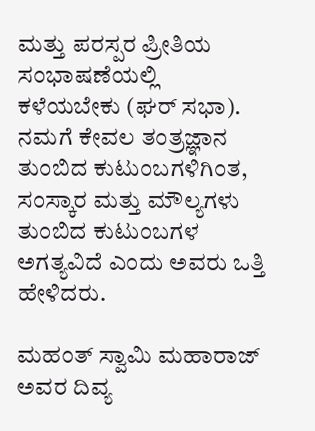ಮತ್ತು ಪರಸ್ಪರ ಪ್ರೀತಿಯ ಸಂಭಾಷಣೆಯಲ್ಲಿ ಕಳೆಯಬೇಕು (ಘರ್ ಸಭಾ). ನಮಗೆ ಕೇವಲ ತಂತ್ರಜ್ಞಾನ ತುಂಬಿದ ಕುಟುಂಬಗಳಿಗಿಂತ, ಸಂಸ್ಕಾರ ಮತ್ತು ಮೌಲ್ಯಗಳು ತುಂಬಿದ ಕುಟುಂಬಗಳ ಅಗತ್ಯವಿದೆ ಎಂದು ಅವರು ಒತ್ತಿ ಹೇಳಿದರು.

ಮಹಂತ್ ಸ್ವಾಮಿ ಮಹಾರಾಜ್ ಅವರ ದಿವ್ಯ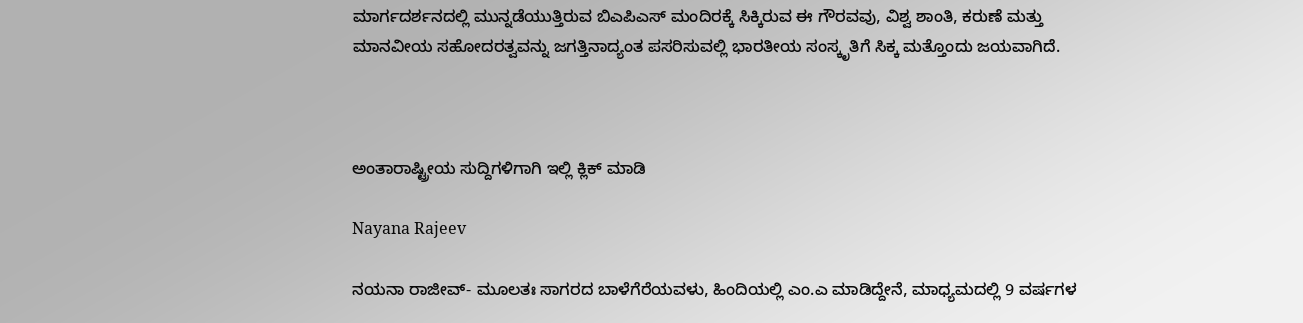ಮಾರ್ಗದರ್ಶನದಲ್ಲಿ ಮುನ್ನಡೆಯುತ್ತಿರುವ ಬಿಎಪಿಎಸ್ ಮಂದಿರಕ್ಕೆ ಸಿಕ್ಕಿರುವ ಈ ಗೌರವವು, ವಿಶ್ವ ಶಾಂತಿ, ಕರುಣೆ ಮತ್ತು ಮಾನವೀಯ ಸಹೋದರತ್ವವನ್ನು ಜಗತ್ತಿನಾದ್ಯಂತ ಪಸರಿಸುವಲ್ಲಿ ಭಾರತೀಯ ಸಂಸ್ಕೃತಿಗೆ ಸಿಕ್ಕ ಮತ್ತೊಂದು ಜಯವಾಗಿದೆ.



ಅಂತಾರಾಷ್ಟ್ರೀಯ ಸುದ್ದಿಗಳಿಗಾಗಿ ಇಲ್ಲಿ ಕ್ಲಿಕ್ ಮಾಡಿ

Nayana Rajeev

ನಯನಾ ರಾಜೀವ್- ಮೂಲತಃ ಸಾಗರದ ಬಾಳೆಗೆರೆಯವಳು, ಹಿಂದಿಯಲ್ಲಿ ಎಂ.ಎ ಮಾಡಿದ್ದೇನೆ, ಮಾಧ್ಯಮದಲ್ಲಿ 9 ವರ್ಷಗಳ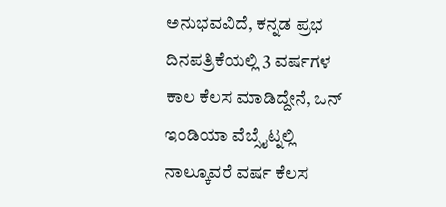ಅನುಭವವಿದೆ, ಕನ್ನಡ ಪ್ರಭ ದಿನಪತ್ರಿಕೆಯಲ್ಲಿ 3 ವರ್ಷಗಳ ಕಾಲ ಕೆಲಸ ಮಾಡಿದ್ದೇನೆ, ಒನ್ ಇಂಡಿಯಾ ವೆಬ್ಸೈಟ್ನಲ್ಲಿ ನಾಲ್ಕೂವರೆ ವರ್ಷ ಕೆಲಸ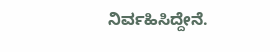ನಿರ್ವಹಿಸಿದ್ದೇನೆ.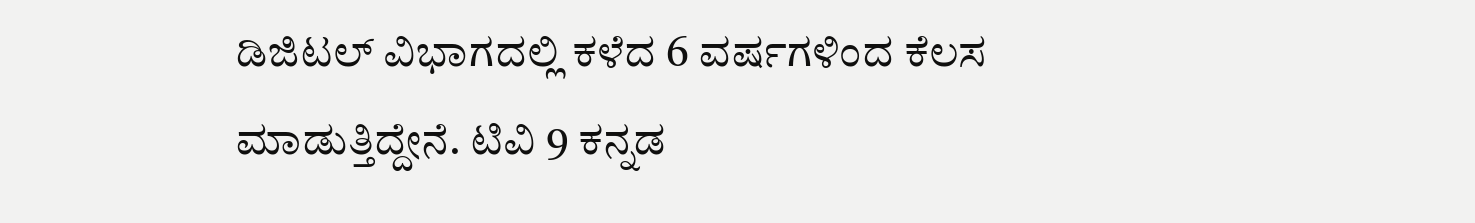ಡಿಜಿಟಲ್ ವಿಭಾಗದಲ್ಲಿ ಕಳೆದ 6 ವರ್ಷಗಳಿಂದ ಕೆಲಸ ಮಾಡುತ್ತಿದ್ದೇನೆ. ಟಿವಿ 9 ಕನ್ನಡ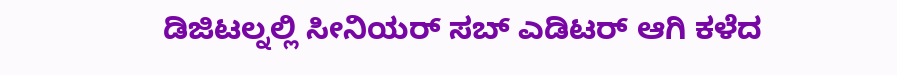ಡಿಜಿಟಲ್ನಲ್ಲಿ ಸೀನಿಯರ್ ಸಬ್ ಎಡಿಟರ್ ಆಗಿ ಕಳೆದ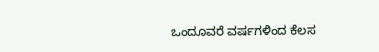ಒಂದೂವರೆ ವರ್ಷಗಳಿಂದ ಕೆಲಸ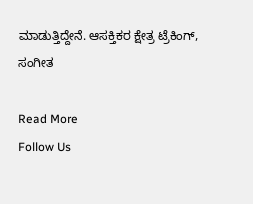ಮಾಡುತ್ತಿದ್ದೇನೆ. ಆಸಕ್ತಿಕರ ಕ್ಷೇತ್ರ ಟ್ರೆಕಿಂಗ್, ಸಂಗೀತ

Read More
Follow Us